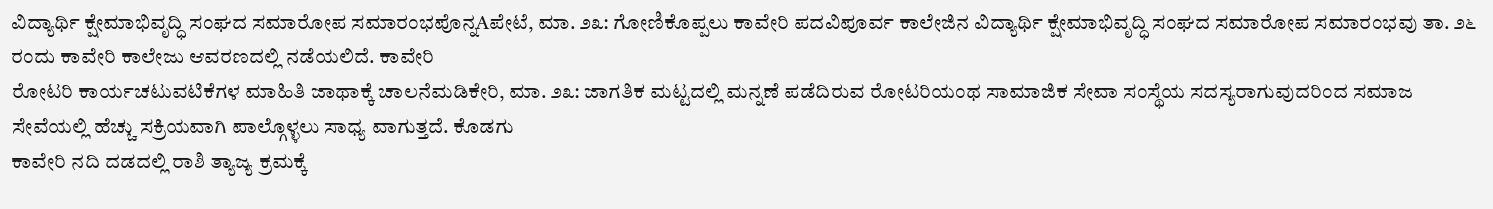ವಿದ್ಯಾರ್ಥಿ ಕ್ಷೇಮಾಭಿವೃದ್ಧಿ ಸಂಘದ ಸಮಾರೋಪ ಸಮಾರಂಭಪೊನ್ನAಪೇಟೆ, ಮಾ. ೨೩: ಗೋಣಿಕೊಪ್ಪಲು ಕಾವೇರಿ ಪದವಿಪೂರ್ವ ಕಾಲೇಜಿನ ವಿದ್ಯಾರ್ಥಿ ಕ್ಷೇಮಾಭಿವೃದ್ಧಿ ಸಂಘದ ಸಮಾರೋಪ ಸಮಾರಂಭವು ತಾ. ೨೬ ರಂದು ಕಾವೇರಿ ಕಾಲೇಜು ಆವರಣದಲ್ಲಿ ನಡೆಯಲಿದೆ. ಕಾವೇರಿ
ರೋಟರಿ ಕಾರ್ಯಚಟುವಟಿಕೆಗಳ ಮಾಹಿತಿ ಜಾಥಾಕ್ಕೆ ಚಾಲನೆಮಡಿಕೇರಿ, ಮಾ. ೨೩: ಜಾಗತಿಕ ಮಟ್ಟದಲ್ಲಿ ಮನ್ನಣೆ ಪಡೆದಿರುವ ರೋಟರಿಯಂಥ ಸಾಮಾಜಿಕ ಸೇವಾ ಸಂಸ್ಥೆಯ ಸದಸ್ಯರಾಗುವುದರಿಂದ ಸಮಾಜ ಸೇವೆಯಲ್ಲಿ ಹೆಚ್ಚು ಸಕ್ರಿಯವಾಗಿ ಪಾಲ್ಗೊಳ್ಳಲು ಸಾಧ್ಯ ವಾಗುತ್ತದೆ. ಕೊಡಗು
ಕಾವೇರಿ ನದಿ ದಡದಲ್ಲಿ ರಾಶಿ ತ್ಯಾಜ್ಯ ಕ್ರಮಕ್ಕೆ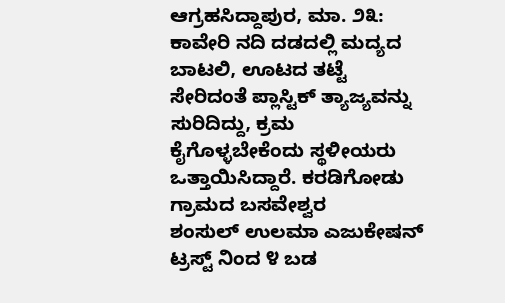ಆಗ್ರಹಸಿದ್ದಾಪುರ, ಮಾ. ೨೩: ಕಾವೇರಿ ನದಿ ದಡದಲ್ಲಿ ಮದ್ಯದ ಬಾಟಲಿ, ಊಟದ ತಟ್ಟೆ ಸೇರಿದಂತೆ ಪ್ಲಾಸ್ಟಿಕ್ ತ್ಯಾಜ್ಯವನ್ನು ಸುರಿದಿದ್ದು, ಕ್ರಮ ಕೈಗೊಳ್ಳಬೇಕೆಂದು ಸ್ಥಳೀಯರು ಒತ್ತಾಯಿಸಿದ್ದಾರೆ. ಕರಡಿಗೋಡು ಗ್ರಾಮದ ಬಸವೇಶ್ವರ
ಶಂಸುಲ್ ಉಲಮಾ ಎಜುಕೇಷನ್ ಟ್ರಸ್ಟ್ ನಿಂದ ೪ ಬಡ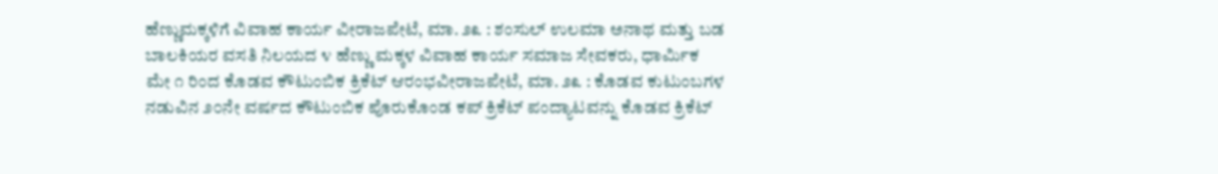ಹೆಣ್ಣುಮಕ್ಕಳಿಗೆ ವಿವಾಹ ಕಾರ್ಯ ವೀರಾಜಪೇಟೆ, ಮಾ. ೨೩ : ಶಂಸುಲ್ ಉಲಮಾ ಅನಾಥ ಮತ್ತು ಬಡ ಬಾಲಕಿಯರ ವಸತಿ ನಿಲಯದ ೪ ಹೆಣ್ಣು ಮಕ್ಕಳ ವಿವಾಹ ಕಾರ್ಯ ಸಮಾಜ ಸೇವಕರು, ಧಾರ್ಮಿಕ
ಮೇ ೧ ರಿಂದ ಕೊಡವ ಕೌಟುಂಬಿಕ ಕ್ರಿಕೆಟ್ ಆರಂಭವೀರಾಜಪೇಟೆ, ಮಾ. ೨೩ : ಕೊಡವ ಕುಟುಂಬಗಳ ನಡುವಿನ ೨೦ನೇ ವರ್ಷದ ಕೌಟುಂಬಿಕ ಪೊರುಕೊಂಡ ಕಪ್ ಕ್ರಿಕೆಟ್ ಪಂದ್ಯಾಟವನ್ನು ಕೊಡವ ಕ್ರಿಕೆಟ್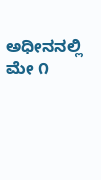ಅಧೀನನಲ್ಲಿ ಮೇ ೧